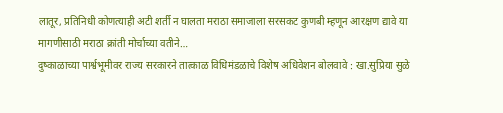लातूर, प्रतिनिधी कोणत्याही अटी शर्ती न घालता मराठा समाजाला सरसकट कुणबी म्हणून आरक्षण द्यावे या मागणीसाठी मराठा क्रांती मोर्चाच्या वतीने…
दुष्काळाच्या पार्श्वभूमीवर राज्य सरकारने तात्काळ विधिमंडळाचे विशेष अधिवेशन बोलवावे : खा.सुप्रिया सुळे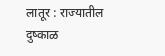लातूर : राज्यातील दुष्काळ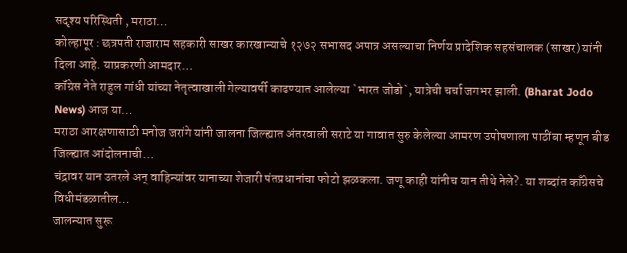सदृश्य परिस्थिती , मराठा…
कोल्हापूर : छत्रपती राजाराम सहकारी साखर कारखान्याचे १२७२ सभासद अपात्र असल्याचा निर्णय प्रादेशिक सहसंचालक (साखर) यांनी दिला आहे. याप्रकरणी आमदार…
कॉंग्रेस नेते राहुल गांधी यांच्या नेतृत्वाखाली गेल्यावर्षी काढण्यात आलेल्या `भारत जोडो`, यात्रेची चर्चा जगभर झाली. (Bharat Jodo News) आज या…
मराठा आरक्षणासाठी मनोज जरांगे यांनी जालना जिल्ह्यात अंतरवाली सराटे या गावात सुरु केलेल्या आमरण उपोषणाला पाठींबा म्हणून बीड जिल्ह्यात आंदोलनाची…
चंद्रावर यान उतरले अन् वाहिन्यांवर यानाच्या शेजारी पंतप्रधानांचा फोटो झळकला. जणू काही यांनीच यान तीथे नेले?. या शब्दांत काँग्रेसचे विधीमंडळातील…
जालन्यात सुरू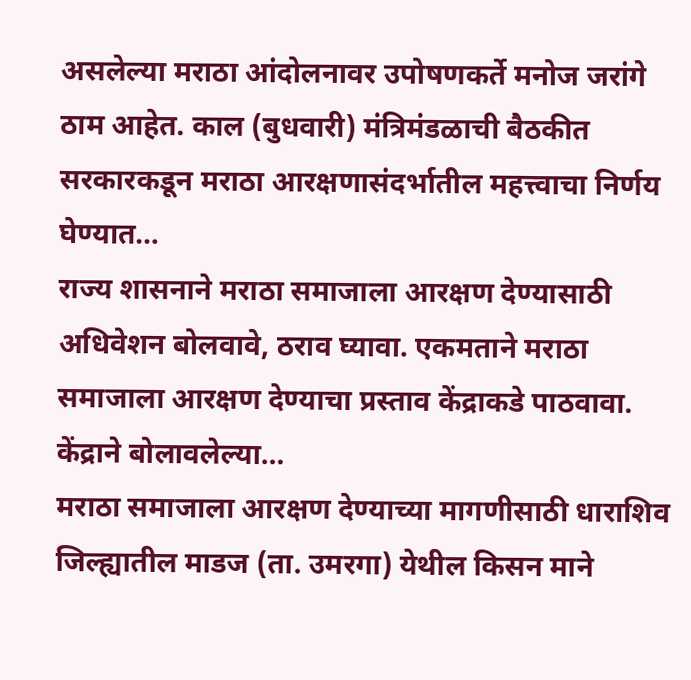असलेल्या मराठा आंदोलनावर उपोषणकर्ते मनोज जरांगे ठाम आहेत. काल (बुधवारी) मंत्रिमंडळाची बैठकीत सरकारकडून मराठा आरक्षणासंदर्भातील महत्त्वाचा निर्णय घेण्यात…
राज्य शासनाने मराठा समाजाला आरक्षण देण्यासाठी अधिवेशन बोलवावे, ठराव घ्यावा. एकमताने मराठा समाजाला आरक्षण देण्याचा प्रस्ताव केंद्राकडे पाठवावा. केंद्राने बोलावलेल्या…
मराठा समाजाला आरक्षण देण्याच्या मागणीसाठी धाराशिव जिल्ह्यातील माडज (ता. उमरगा) येथील किसन माने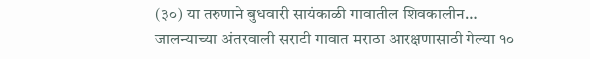(३०) या तरुणाने बुधवारी सायंकाळी गावातील शिवकालीन…
जालन्याच्या अंतरवाली सराटी गावात मराठा आरक्षणासाठी गेल्या १०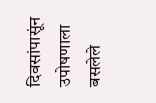दिवसांपासूंन उपोषणाला बसलेले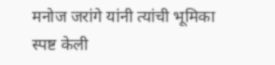मनोज जरांगे यांनी त्यांची भूमिका स्पष्ट केली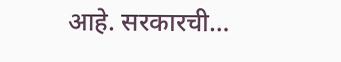आहे. सरकारची…